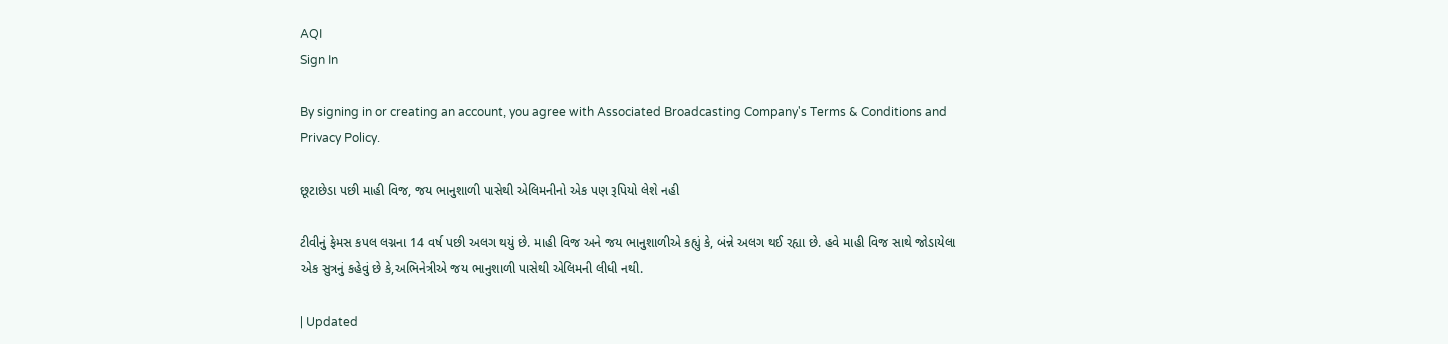AQI
Sign In

By signing in or creating an account, you agree with Associated Broadcasting Company's Terms & Conditions and Privacy Policy.

છૂટાછેડા પછી માહી વિજ, જય ભાનુશાળી પાસેથી એલિમનીનો એક પણ રૂપિયો લેશે નહી

ટીવીનું ફેમસ કપલ લગ્નના 14 વર્ષ પછી અલગ થયું છે. માહી વિજ અને જય ભાનુશાળીએ કહ્યું કે, બંન્ને અલગ થઈ રહ્યા છે. હવે માહી વિજ સાથે જોડાયેલા એક સુત્રનું કહેવું છે કે,અભિનેત્રીએ જય ભાનુશાળી પાસેથી એલિમની લીધી નથી.

| Updated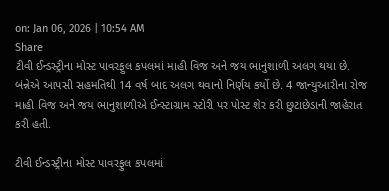on: Jan 06, 2026 | 10:54 AM
Share
ટીવી ઈન્ડસ્ટ્રીના મોસ્ટ પાવરફુલ કપલમાં માહી વિજ અને જય ભાનુશાળી અલગ થયા છે. બંન્નેએ આપસી સહમતિથી 14 વર્ષ બાદ અલગ થવાનો નિર્ણય કર્યો છે. 4 જાન્યુઆરીના રોજ માહી વિજ અને જય ભાનુશાળીએ ઈન્સ્ટાગ્રામ સ્ટોરી પર પોસ્ટ શેર કરી છુટાછેડાની જાહેરાત કરી હતી.

ટીવી ઈન્ડસ્ટ્રીના મોસ્ટ પાવરફુલ કપલમાં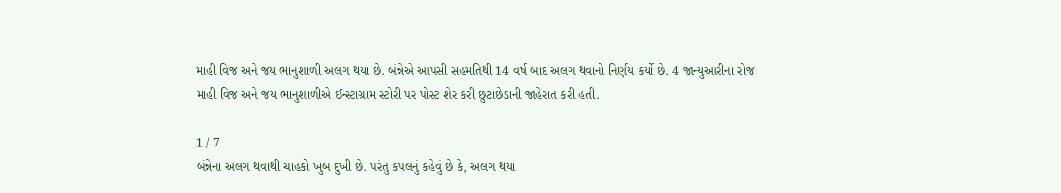માહી વિજ અને જય ભાનુશાળી અલગ થયા છે. બંન્નેએ આપસી સહમતિથી 14 વર્ષ બાદ અલગ થવાનો નિર્ણય કર્યો છે. 4 જાન્યુઆરીના રોજ માહી વિજ અને જય ભાનુશાળીએ ઈન્સ્ટાગ્રામ સ્ટોરી પર પોસ્ટ શેર કરી છુટાછેડાની જાહેરાત કરી હતી.

1 / 7
બંન્નેના અલગ થવાથી ચાહકો ખુબ દુખી છે. પરંતુ કપલનું કહેવું છે કે, અલગ થયા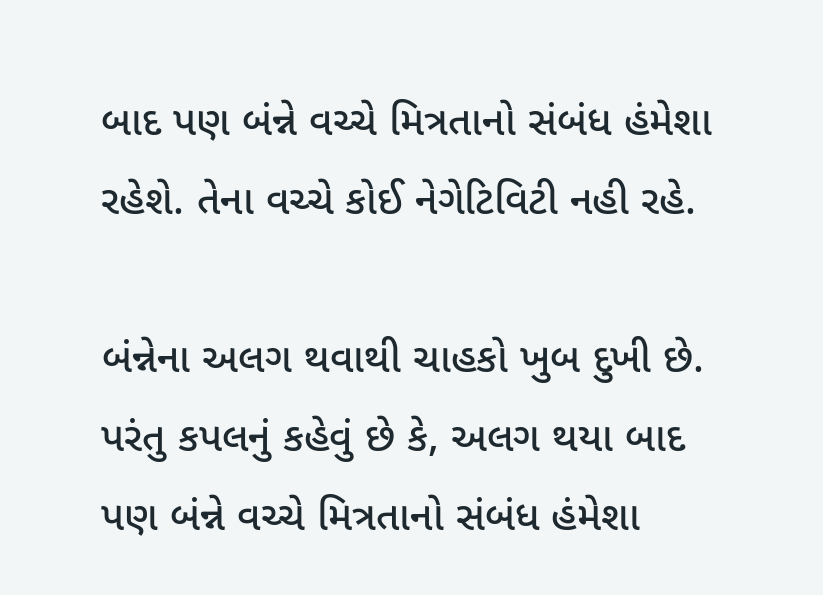બાદ પણ બંન્ને વચ્ચે મિત્રતાનો સંબંધ હંમેશા રહેશે. તેના વચ્ચે કોઈ નેગેટિવિટી નહી રહે.

બંન્નેના અલગ થવાથી ચાહકો ખુબ દુખી છે. પરંતુ કપલનું કહેવું છે કે, અલગ થયા બાદ પણ બંન્ને વચ્ચે મિત્રતાનો સંબંધ હંમેશા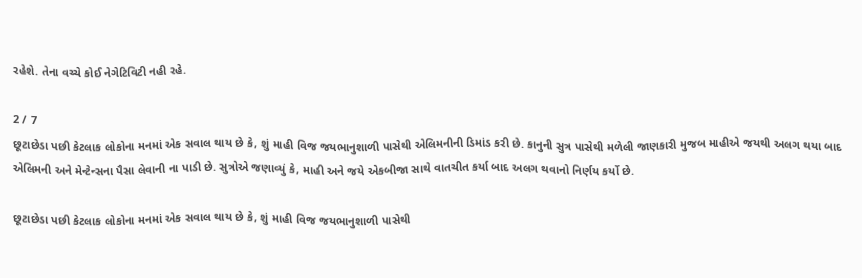રહેશે. તેના વચ્ચે કોઈ નેગેટિવિટી નહી રહે.

2 / 7
છૂટાછેડા પછી કેટલાક લોકોના મનમાં એક સવાલ થાય છે કે, શું માહી વિજ જયભાનુશાળી પાસેથી એલિમનીની ડિમાંડ કરી છે. કાનુની સુત્ર પાસેથી મળેલી જાણકારી મુજબ માહીએ જયથી અલગ થયા બાદ એલિમની અને મેન્ટેન્સના પૈસા લેવાની ના પાડી છે. સુત્રોએ જણાવ્યું કે, માહી અને જયે એકબીજા સાથે વાતચીત કર્યા બાદ અલગ થવાનો નિર્ણય કર્યો છે.

છૂટાછેડા પછી કેટલાક લોકોના મનમાં એક સવાલ થાય છે કે, શું માહી વિજ જયભાનુશાળી પાસેથી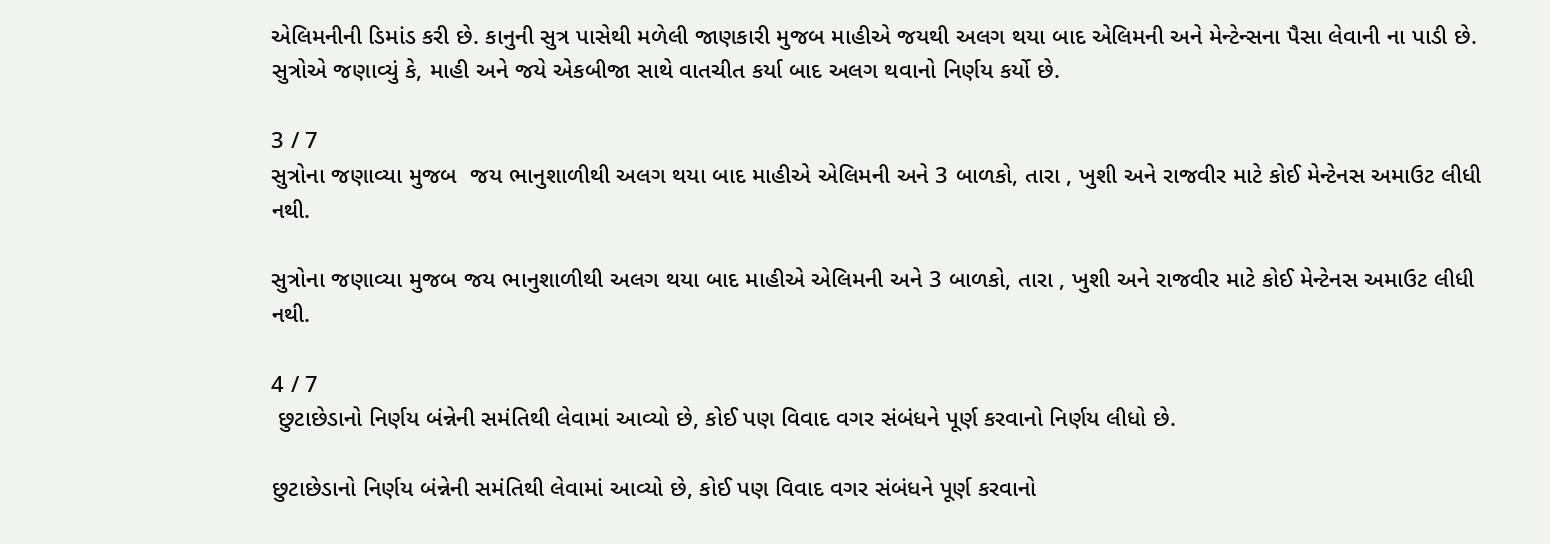એલિમનીની ડિમાંડ કરી છે. કાનુની સુત્ર પાસેથી મળેલી જાણકારી મુજબ માહીએ જયથી અલગ થયા બાદ એલિમની અને મેન્ટેન્સના પૈસા લેવાની ના પાડી છે. સુત્રોએ જણાવ્યું કે, માહી અને જયે એકબીજા સાથે વાતચીત કર્યા બાદ અલગ થવાનો નિર્ણય કર્યો છે.

3 / 7
સુત્રોના જણાવ્યા મુજબ  જય ભાનુશાળીથી અલગ થયા બાદ માહીએ એલિમની અને 3 બાળકો, તારા , ખુશી અને રાજવીર માટે કોઈ મેન્ટેનસ અમાઉટ લીધી નથી.

સુત્રોના જણાવ્યા મુજબ જય ભાનુશાળીથી અલગ થયા બાદ માહીએ એલિમની અને 3 બાળકો, તારા , ખુશી અને રાજવીર માટે કોઈ મેન્ટેનસ અમાઉટ લીધી નથી.

4 / 7
 છુટાછેડાનો નિર્ણય બંન્નેની સમંતિથી લેવામાં આવ્યો છે, કોઈ પણ વિવાદ વગર સંબંધને પૂર્ણ કરવાનો નિર્ણય લીધો છે.

છુટાછેડાનો નિર્ણય બંન્નેની સમંતિથી લેવામાં આવ્યો છે, કોઈ પણ વિવાદ વગર સંબંધને પૂર્ણ કરવાનો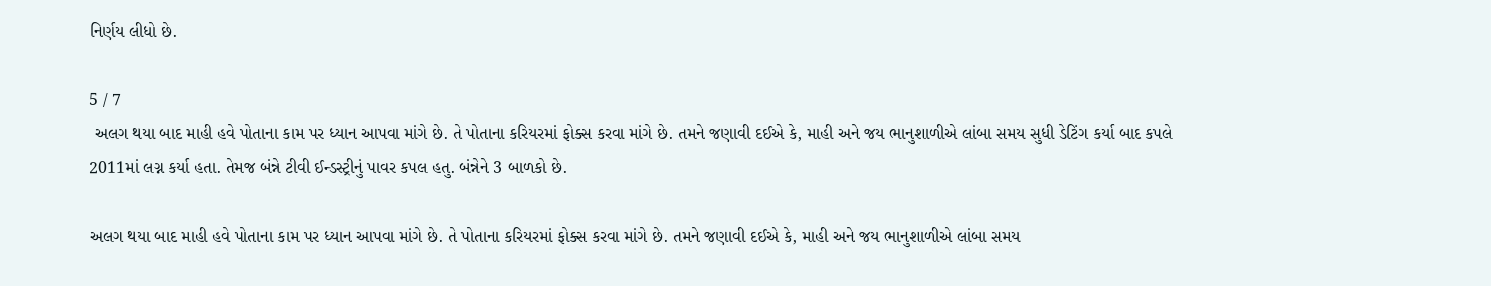નિર્ણય લીધો છે.

5 / 7
 અલગ થયા બાદ માહી હવે પોતાના કામ પર ધ્યાન આપવા માંગે છે. તે પોતાના કરિયરમાં ફોક્સ કરવા માંગે છે. તમને જણાવી દઈએ કે, માહી અને જય ભાનુશાળીએ લાંબા સમય સુધી ડેટિંગ કર્યા બાદ કપલે 2011માં લગ્ન કર્યા હતા. તેમજ બંન્ને ટીવી ઈન્ડસ્ટ્રીનું પાવર કપલ હતુ. બંન્નેને 3 બાળકો છે.

અલગ થયા બાદ માહી હવે પોતાના કામ પર ધ્યાન આપવા માંગે છે. તે પોતાના કરિયરમાં ફોક્સ કરવા માંગે છે. તમને જણાવી દઈએ કે, માહી અને જય ભાનુશાળીએ લાંબા સમય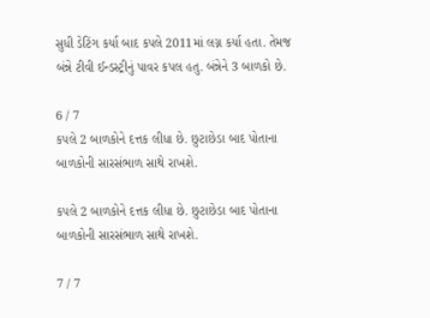સુધી ડેટિંગ કર્યા બાદ કપલે 2011માં લગ્ન કર્યા હતા. તેમજ બંન્ને ટીવી ઈન્ડસ્ટ્રીનું પાવર કપલ હતુ. બંન્નેને 3 બાળકો છે.

6 / 7
કપલે 2 બાળકોને દત્તક લીધા છે. છુટાછેડા બાદ પોતાના બાળકોની સારસંભાળ સાથે રાખશે.

કપલે 2 બાળકોને દત્તક લીધા છે. છુટાછેડા બાદ પોતાના બાળકોની સારસંભાળ સાથે રાખશે.

7 / 7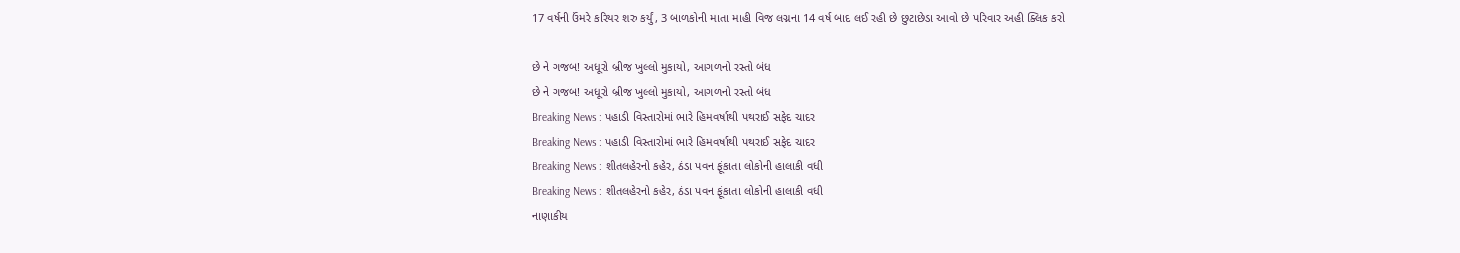17 વર્ષની ઉંમરે કરિયર શરુ કર્યું, 3 બાળકોની માતા માહી વિજ લગ્નના 14 વર્ષ બાદ લઈ રહી છે છુટાછેડા આવો છે પરિવાર અહી ક્લિક કરો

છે ને ગજબ! અધૂરો બ્રીજ ખુલ્લો મુકાયો, આગળનો રસ્તો બંધ
છે ને ગજબ! અધૂરો બ્રીજ ખુલ્લો મુકાયો, આગળનો રસ્તો બંધ
Breaking News : પહાડી વિસ્તારોમાં ભારે હિમવર્ષાથી પથરાઈ સફેદ ચાદર
Breaking News : પહાડી વિસ્તારોમાં ભારે હિમવર્ષાથી પથરાઈ સફેદ ચાદર
Breaking News : શીતલહેરનો કહેર, ઠંડા પવન ફૂંકાતા લોકોની હાલાકી વધી
Breaking News : શીતલહેરનો કહેર, ઠંડા પવન ફૂંકાતા લોકોની હાલાકી વધી
નાણાકીય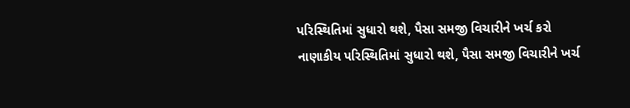પરિસ્થિતિમાં સુધારો થશે, પૈસા સમજી વિચારીને ખર્ચ કરો
નાણાકીય પરિસ્થિતિમાં સુધારો થશે, પૈસા સમજી વિચારીને ખર્ચ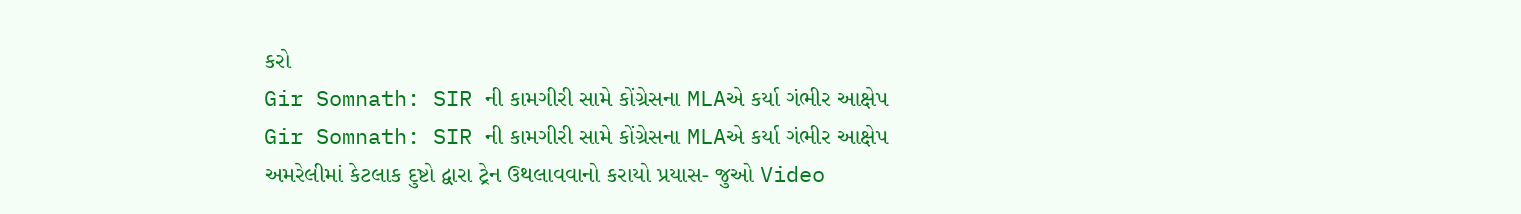કરો
Gir Somnath: SIR ની કામગીરી સામે કોંગ્રેસના MLAએ કર્યા ગંભીર આક્ષેપ
Gir Somnath: SIR ની કામગીરી સામે કોંગ્રેસના MLAએ કર્યા ગંભીર આક્ષેપ
અમરેલીમાં કેટલાક દુષ્ટો દ્વારા ટ્રેન ઉથલાવવાનો કરાયો પ્રયાસ- જુઓ Video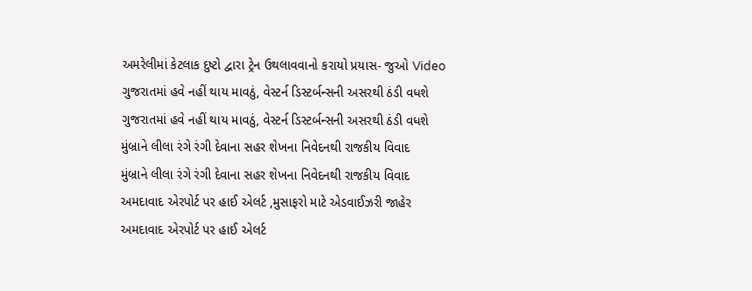અમરેલીમાં કેટલાક દુષ્ટો દ્વારા ટ્રેન ઉથલાવવાનો કરાયો પ્રયાસ- જુઓ Video
ગુજરાતમાં હવે નહીં થાય માવઠું, વેસ્ટર્ન ડિસ્ટર્બન્સની અસરથી ઠંડી વધશે
ગુજરાતમાં હવે નહીં થાય માવઠું, વેસ્ટર્ન ડિસ્ટર્બન્સની અસરથી ઠંડી વધશે
મુંબ્રાને લીલા રંગે રંગી દેવાના સહર શેખના નિવેદનથી રાજકીય વિવાદ
મુંબ્રાને લીલા રંગે રંગી દેવાના સહર શેખના નિવેદનથી રાજકીય વિવાદ
અમદાવાદ એરપોર્ટ પર હાઈ એલર્ટ ,મુસાફરો માટે એડવાઈઝરી જાહેર
અમદાવાદ એરપોર્ટ પર હાઈ એલર્ટ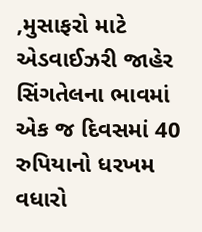,મુસાફરો માટે એડવાઈઝરી જાહેર
સિંગતેલના ભાવમાં એક જ દિવસમાં 40 રુપિયાનો ધરખમ વધારો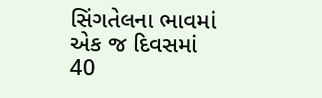સિંગતેલના ભાવમાં એક જ દિવસમાં 40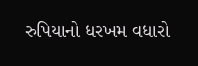રુપિયાનો ધરખમ વધારો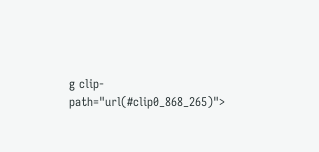g clip-path="url(#clip0_868_265)">